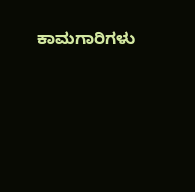ಕಾಮಗಾರಿಗಳು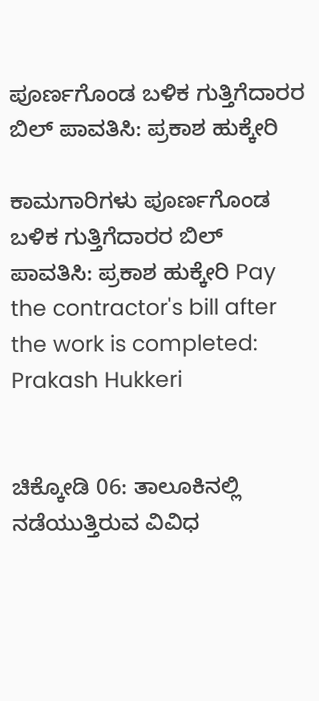ಪೂರ್ಣಗೊಂಡ ಬಳಿಕ ಗುತ್ತಿಗೆದಾರರ ಬಿಲ್ ಪಾವತಿಸಿ: ಪ್ರಕಾಶ ಹುಕ್ಕೇರಿ

ಕಾಮಗಾರಿಗಳು ಪೂರ್ಣಗೊಂಡ ಬಳಿಕ ಗುತ್ತಿಗೆದಾರರ ಬಿಲ್ ಪಾವತಿಸಿ: ಪ್ರಕಾಶ ಹುಕ್ಕೇರಿ Pay the contractor's bill after the work is completed: Prakash Hukkeri


ಚಿಕ್ಕೋಡಿ 06: ತಾಲೂಕಿನಲ್ಲಿ ನಡೆಯುತ್ತಿರುವ ವಿವಿಧ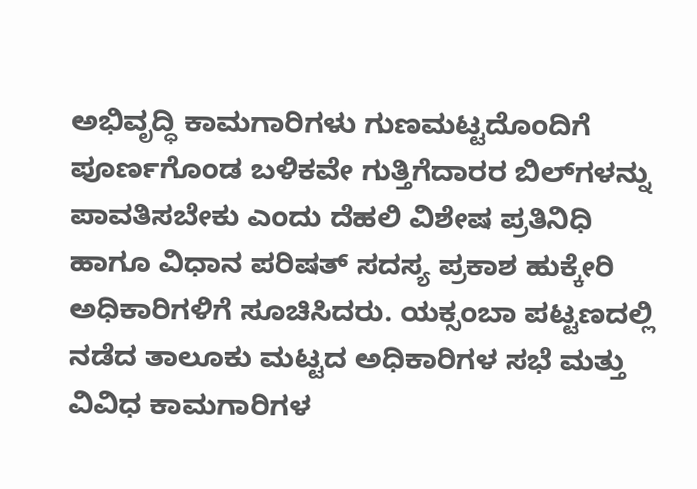ಅಭಿವೃದ್ಧಿ ಕಾಮಗಾರಿಗಳು ಗುಣಮಟ್ಟದೊಂದಿಗೆ ಪೂರ್ಣಗೊಂಡ ಬಳಿಕವೇ ಗುತ್ತಿಗೆದಾರರ ಬಿಲ್‌ಗಳನ್ನು ಪಾವತಿಸಬೇಕು ಎಂದು ದೆಹಲಿ ವಿಶೇಷ ಪ್ರತಿನಿಧಿ ಹಾಗೂ ವಿಧಾನ ಪರಿಷತ್ ಸದಸ್ಯ ಪ್ರಕಾಶ ಹುಕ್ಕೇರಿ ಅಧಿಕಾರಿಗಳಿಗೆ ಸೂಚಿಸಿದರು. ಯಕ್ಸಂಬಾ ಪಟ್ಟಣದಲ್ಲಿ ನಡೆದ ತಾಲೂಕು ಮಟ್ಟದ ಅಧಿಕಾರಿಗಳ ಸಭೆ ಮತ್ತು ವಿವಿಧ ಕಾಮಗಾರಿಗಳ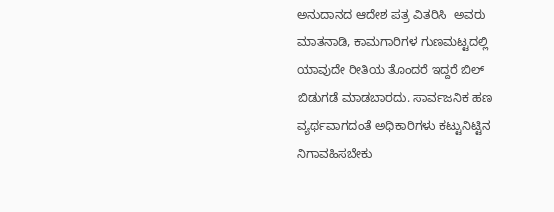ಅನುದಾನದ ಆದೇಶ ಪತ್ರ ವಿತರಿಸಿ  ಅವರು ಮಾತನಾಡಿ, ಕಾಮಗಾರಿಗಳ ಗುಣಮಟ್ಟದಲ್ಲಿ ಯಾವುದೇ ರೀತಿಯ ತೊಂದರೆ ಇದ್ದರೆ ಬಿಲ್ ಬಿಡುಗಡೆ ಮಾಡಬಾರದು. ಸಾರ್ವಜನಿಕ ಹಣ ವ್ಯರ್ಥವಾಗದಂತೆ ಅಧಿಕಾರಿಗಳು ಕಟ್ಟುನಿಟ್ಟಿನ ನಿಗಾವಹಿಸಬೇಕು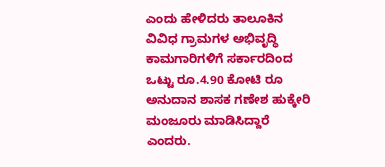ಎಂದು ಹೇಳಿದರು ತಾಲೂಕಿನ ವಿವಿಧ ಗ್ರಾಮಗಳ ಅಭಿವೃದ್ಧಿ ಕಾಮಗಾರಿಗಳಿಗೆ ಸರ್ಕಾರದಿಂದ ಒಟ್ಟು ರೂ.4.90 ಕೋಟಿ ರೂ ಅನುದಾನ ಶಾಸಕ ಗಣೇಶ ಹುಕ್ಕೇರಿ ಮಂಜೂರು ಮಾಡಿಸಿದ್ದಾರೆ ಎಂದರು.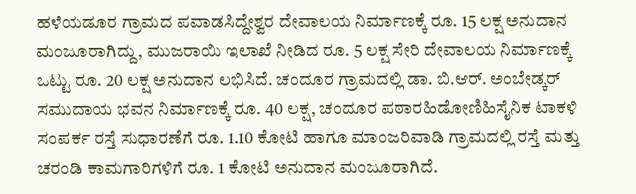ಹಳೆಯಡೂರ ಗ್ರಾಮದ ಪವಾಡಸಿದ್ದೇಶ್ವರ ದೇವಾಲಯ ನಿರ್ಮಾಣಕ್ಕೆ ರೂ. 15 ಲಕ್ಷ ಅನುದಾನ ಮಂಜೂರಾಗಿದ್ದು, ಮುಜರಾಯಿ ಇಲಾಖೆ ನೀಡಿದ ರೂ. 5 ಲಕ್ಷ ಸೇರಿ ದೇವಾಲಯ ನಿರ್ಮಾಣಕ್ಕೆ ಒಟ್ಟು ರೂ. 20 ಲಕ್ಷ ಅನುದಾನ ಲಭಿಸಿದೆ. ಚಂದೂರ ಗ್ರಾಮದಲ್ಲಿ ಡಾ. ಬಿ.ಆರ್‌. ಅಂಬೇಡ್ಕರ್ ಸಮುದಾಯ ಭವನ ನಿರ್ಮಾಣಕ್ಕೆ ರೂ. 40 ಲಕ್ಷ, ಚಂದೂರ ಪಠಾರಹಿಡೋಣಿಹಿಸೈನಿಕ ಟಾಕಳಿ ಸಂಪರ್ಕ ರಸ್ತೆ ಸುಧಾರಣೆಗೆ ರೂ. 1.10 ಕೋಟಿ ಹಾಗೂ ಮಾಂಜರಿವಾಡಿ ಗ್ರಾಮದಲ್ಲಿ ರಸ್ತೆ ಮತ್ತು ಚರಂಡಿ ಕಾಮಗಾರಿಗಳಿಗೆ ರೂ. 1 ಕೋಟಿ ಅನುದಾನ ಮಂಜೂರಾಗಿದೆ.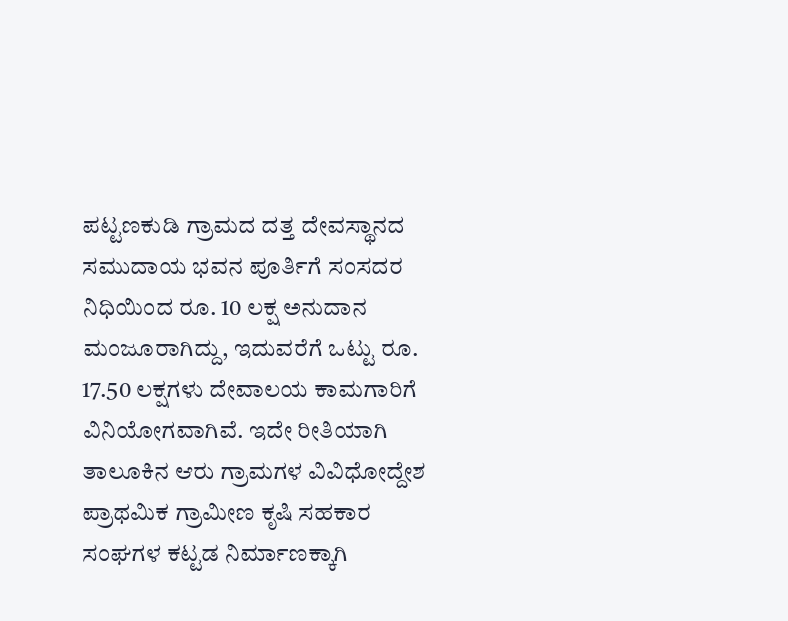ಪಟ್ಟಣಕುಡಿ ಗ್ರಾಮದ ದತ್ತ ದೇವಸ್ಥಾನದ ಸಮುದಾಯ ಭವನ ಪೂರ್ತಿಗೆ ಸಂಸದರ ನಿಧಿಯಿಂದ ರೂ. 10 ಲಕ್ಷ ಅನುದಾನ ಮಂಜೂರಾಗಿದ್ದು, ಇದುವರೆಗೆ ಒಟ್ಟು ರೂ. 17.50 ಲಕ್ಷಗಳು ದೇವಾಲಯ ಕಾಮಗಾರಿಗೆ ವಿನಿಯೋಗವಾಗಿವೆ. ಇದೇ ರೀತಿಯಾಗಿ ತಾಲೂಕಿನ ಆರು ಗ್ರಾಮಗಳ ವಿವಿಧೋದ್ದೇಶ ಪ್ರಾಥಮಿಕ ಗ್ರಾಮೀಣ ಕೃಷಿ ಸಹಕಾರ ಸಂಘಗಳ ಕಟ್ಟಡ ನಿರ್ಮಾಣಕ್ಕಾಗಿ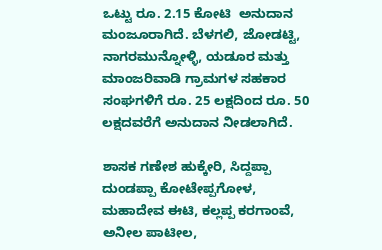ಒಟ್ಟು ರೂ. 2.15 ಕೋಟಿ  ಅನುದಾನ ಮಂಜೂರಾಗಿದೆ. ಬೆಳಗಲಿ, ಜೋಡಟ್ಟಿ, ನಾಗರಮುನ್ನೋಳ್ಳಿ, ಯಡೂರ ಮತ್ತು ಮಾಂಜರಿವಾಡಿ ಗ್ರಾಮಗಳ ಸಹಕಾರ ಸಂಘಗಳಿಗೆ ರೂ. 25 ಲಕ್ಷದಿಂದ ರೂ. 50 ಲಕ್ಷದವರೆಗೆ ಅನುದಾನ ನೀಡಲಾಗಿದೆ.

ಶಾಸಕ ಗಣೇಶ ಹುಕ್ಕೇರಿ, ಸಿದ್ದಪ್ಪಾ ದುಂಡಪ್ಪಾ ಕೋಟೇಪ್ಪಗೋಳ, ಮಹಾದೇವ ಈಟಿ, ಕಲ್ಲಪ್ಪ ಕರಗಾಂವೆ, ಅನೀಲ ಪಾಟೀಲ,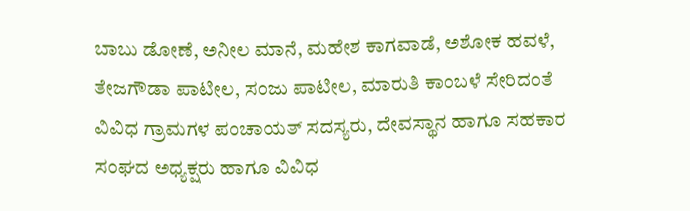ಬಾಬು ಡೋಣೆ, ಅನೀಲ ಮಾನೆ, ಮಹೇಶ ಕಾಗವಾಡೆ, ಅಶೋಕ ಹವಳೆ, ತೇಜಗೌಡಾ ಪಾಟೀಲ, ಸಂಜು ಪಾಟೀಲ, ಮಾರುತಿ ಕಾಂಬಳೆ ಸೇರಿದಂತೆ ವಿವಿಧ ಗ್ರಾಮಗಳ ಪಂಚಾಯತ್ ಸದಸ್ಯರು, ದೇವಸ್ಥಾನ ಹಾಗೂ ಸಹಕಾರ ಸಂಘದ ಅಧ್ಯಕ್ಷರು ಹಾಗೂ ವಿವಿಧ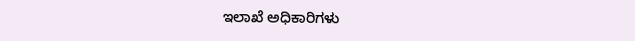ಇಲಾಖೆ ಅಧಿಕಾರಿಗಳು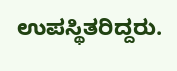ಉಪಸ್ಥಿತರಿದ್ದರು.